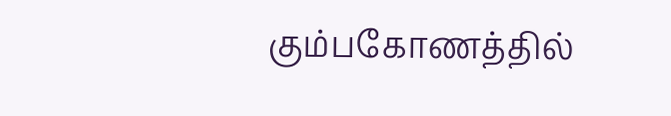கும்பகோணத்தில்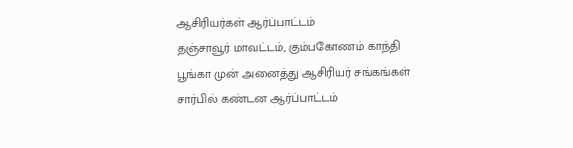ஆசிரியர்கள் ஆர்ப்பாட்டம்
தஞ்சாவூர் மாவட்டம், கும்பகோணம் காந்தி பூங்கா முன் அனைத்து ஆசிரியர் சங்கங்கள் சார்பில் கண்டன ஆர்ப்பாட்டம்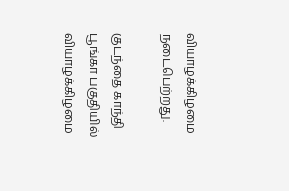வியாழக்கிழமை நடைபெற்றது.

குடந்தை காந்தி பூங்கா பகுதியில் வியாழக்கிழமை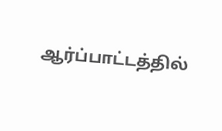ஆர்ப்பாட்டத்தில்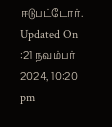ஈடுபட்டோர்.
Updated On :21 நவம்பர் 2024, 10:20 pm